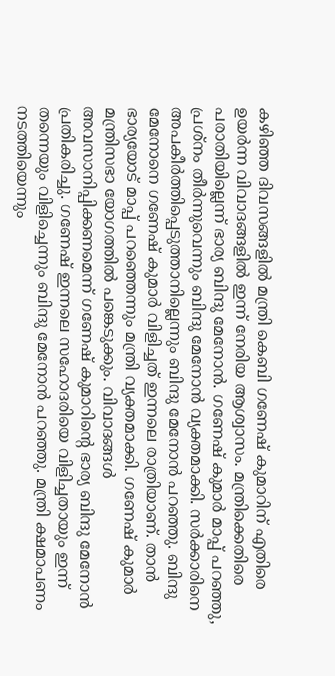കഴിഞ്ഞ ദിവസങ്ങളിൽ മന്ത്രി കെബി ഗണേഷ് കുമാറിന് എതിരെ ഉയർന്ന വിവാദങ്ങളിൽ ഇന്ന് നേരിയ ആശ്വാസം. മന്ത്രിക്കെതിരെ പരാതിയില്ലെന്ന് ഭാര്യ ബിന്ദു മേനോൻ. ഗണേഷ് കുമാർ മാപ്പ് പറഞ്ഞു, പ്രശ്നം തീർന്നുവെന്നും ബിന്ദു മേനോൻ വ്യക്തമാക്കി. സർക്കാരിനെ അപകീർത്തിപ്പെടുത്താനില്ലെന്നും ബിന്ദു മേനോൻ പറഞ്ഞു. ബിന്ദു മേനോനെ ഗണേഷ് കുമാർ വിളിച്ചത് ഇന്നലെ രാത്രിയാണ്. താൻ ഭാര്യയോട് മാപ്പ് പറഞ്ഞെന്നും മന്ത്രി വ്യക്തമാക്കി. ഗണേഷ് കുമാർ മന്ത്രിസഭാ യോഗത്തിൽ പങ്കെടുക്കും. വിവാദങ്ങൾ അവസാനിപ്പിക്കണമെന്ന് ഗണേഷ് കുമാറിന്റെ ഭാര്യ ബിന്ദു മേനോൻ പ്രതികരിച്ചു. ഗണേഷ് ഇന്നലെ സഹോദരിയെ വിളിച്ചതായും ഇന്ന് തന്നെയും വിളിച്ചെന്നും ബിന്ദു മേനോൻ പറഞ്ഞു. മന്ത്രി ക്ഷമാപണം നടത്തിയെന്നും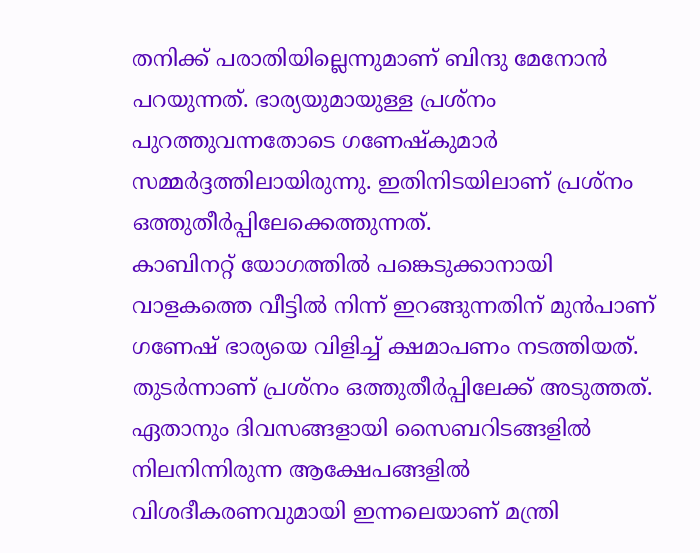തനിക്ക് പരാതിയില്ലെന്നുമാണ് ബിന്ദു മേനോൻ പറയുന്നത്. ഭാര്യയുമായുള്ള പ്രശ്നം പുറത്തുവന്നതോടെ ഗണേഷ്കുമാർ സമ്മർദ്ദത്തിലായിരുന്നു. ഇതിനിടയിലാണ് പ്രശ്നം ഒത്തുതീർപ്പിലേക്കെത്തുന്നത്.
കാബിനറ്റ് യോഗത്തിൽ പങ്കെടുക്കാനായി വാളകത്തെ വീട്ടിൽ നിന്ന് ഇറങ്ങുന്നതിന് മുൻപാണ് ഗണേഷ് ഭാര്യയെ വിളിച്ച് ക്ഷമാപണം നടത്തിയത്. തുടർന്നാണ് പ്രശ്നം ഒത്തുതീർപ്പിലേക്ക് അടുത്തത്. ഏതാനും ദിവസങ്ങളായി സൈബറിടങ്ങളിൽ നിലനിന്നിരുന്ന ആക്ഷേപങ്ങളിൽ വിശദീകരണവുമായി ഇന്നലെയാണ് മന്ത്രി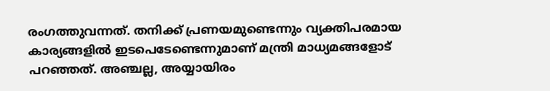രംഗത്തുവന്നത്. തനിക്ക് പ്രണയമുണ്ടെന്നും വ്യക്തിപരമായ കാര്യങ്ങളിൽ ഇടപെടേണ്ടെന്നുമാണ് മന്ത്രി മാധ്യമങ്ങളോട് പറഞ്ഞത്. അഞ്ചല്ല, അയ്യായിരം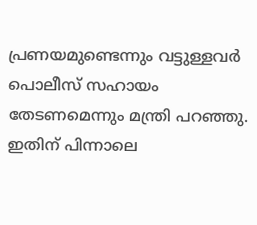പ്രണയമുണ്ടെന്നും വട്ടുള്ളവർ പൊലീസ് സഹായം തേടണമെന്നും മന്ത്രി പറഞ്ഞു. ഇതിന് പിന്നാലെ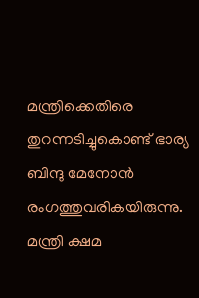മന്ത്രിക്കെതിരെ തുറന്നടിച്ചുകൊണ്ട് ഭാര്യ ബിന്ദു മേനോൻ രംഗത്തുവരികയിരുന്നു. മന്ത്രി ക്ഷമ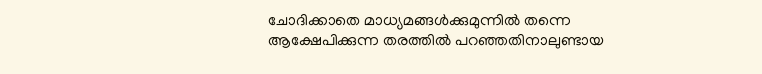ചോദിക്കാതെ മാധ്യമങ്ങൾക്കുമുന്നിൽ തന്നെ ആക്ഷേപിക്കുന്ന തരത്തിൽ പറഞ്ഞതിനാലുണ്ടായ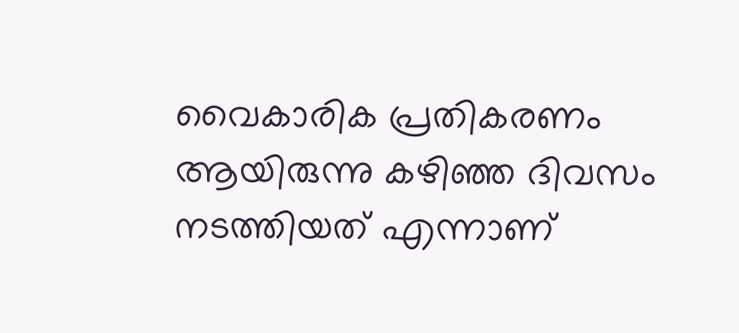വൈകാരിക പ്രതികരണം ആയിരുന്നു കഴിഞ്ഞ ദിവസം നടത്തിയത് എന്നാണ്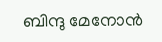ബിന്ദു മേനോൻ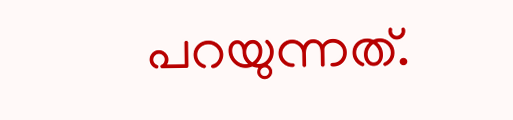പറയുന്നത്.